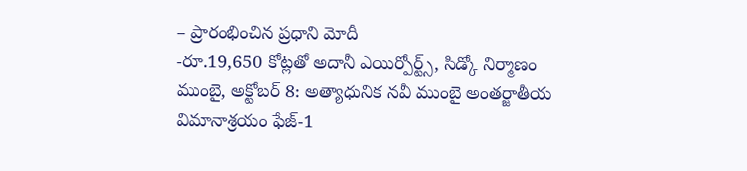– ప్రారంభించిన ప్రధాని మోదీ
-రూ.19,650 కోట్లతో అదానీ ఎయిర్పోర్ట్స్, సిడ్కో నిర్మాణం
ముంబై, అక్టోబర్ 8: అత్యాధునిక నవీ ముంబై అంతర్జాతీయ విమానాశ్రయం ఫేజ్-1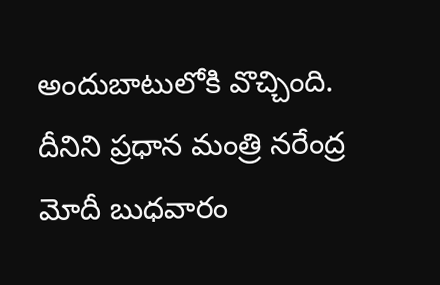అందుబాటులోకి వొచ్చింది. దీనిని ప్రధాన మంత్రి నరేంద్ర మోదీ బుధవారం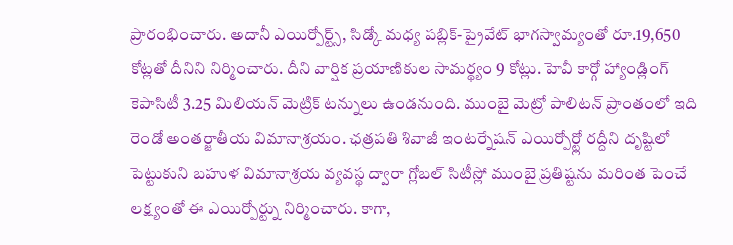ప్రారంభించారు. అదానీ ఎయిర్పోర్ట్స్, సిడ్కో మధ్య పబ్లిక్-ప్రైవేట్ భాగస్వామ్యంతో రూ.19,650 కోట్లతో దీనిని నిర్మించారు. దీని వార్షిక ప్రయాణికుల సామర్థ్యం 9 కోట్లు. హెవీ కార్గో హ్యాండ్లింగ్ కెపాసిటీ 3.25 మిలియన్ మెట్రిక్ టన్నులు ఉండనుంది. ముంబై మెట్రో పాలిటన్ ప్రాంతంలో ఇది రెండో అంతర్జాతీయ విమానాశ్రయం. ఛత్రపతి శివాజీ ఇంటర్నేషన్ ఎయిర్పోర్ట్లో రద్దీని దృష్టిలో పెట్టుకుని బహుళ విమానాశ్రయ వ్యవస్థ ద్వారా గ్లోబల్ సిటీస్లో ముంబై ప్రతిష్టను మరింత పెంచే లక్ష్యంతో ఈ ఎయిర్పోర్ట్ను నిర్మించారు. కాగా,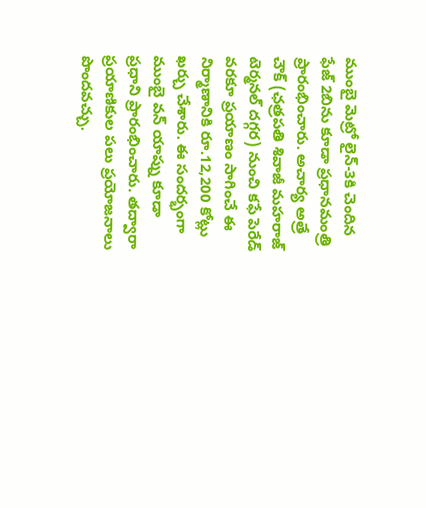ముంబై మెట్రో లైన్-3కి చెందిన ఫేజ్ 2బిను కూడా ప్రధానమంత్రి ప్రారంభించారు. అచార్య అత్రే చౌక్ (ఛత్రపతి శివాజీ మహరాజ్ టెర్మనల్ దగ్గర) నుంచి కఫే పెరేడ్ వరకూ ప్రయాణం సాగించే ఈ నిర్మాణానికి రూ.12,200 కోట్లు ఖర్చు చేశారు. ఈ సందర్భంగా ముంబై వన్ యాప్ను కూడా ప్రధాని ప్రారంభించారు. తద్వారా ప్రయాణికుల పలు ప్రయోజనాలు పొందవచ్చు.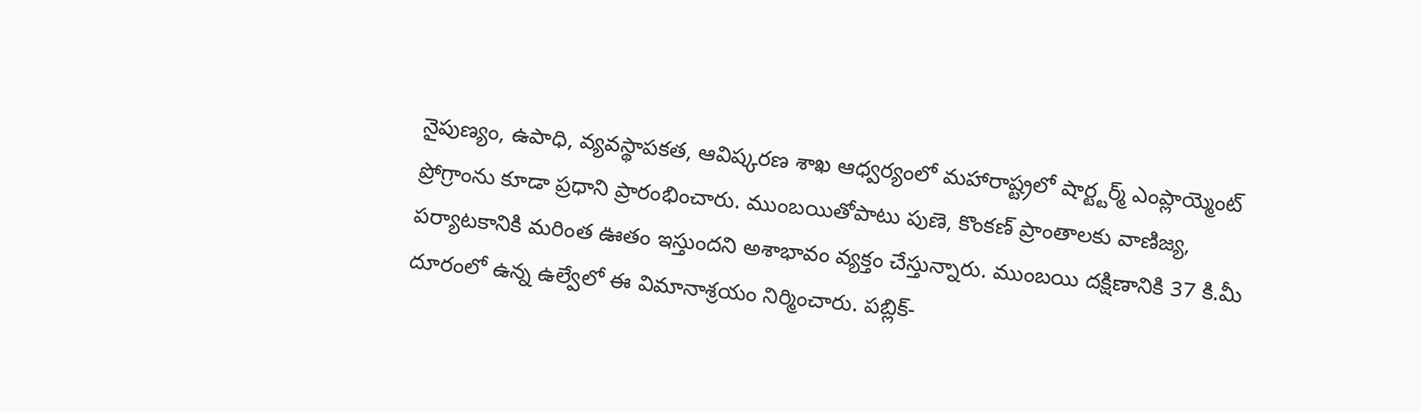నైపుణ్యం, ఉపాధి, వ్యవస్థాపకత, ఆవిష్కరణ శాఖ ఆధ్వర్యంలో మహారాష్ట్రలో షార్ట్టర్మ్ ఎంప్లాయ్మెంట్ ప్రోగ్రాంను కూడా ప్రధాని ప్రారంభించారు. ముంబయితోపాటు పుణె, కొంకణ్ ప్రాంతాలకు వాణిజ్య, పర్యాటకానికి మరింత ఊతం ఇస్తుందని అశాభావం వ్యక్తం చేస్తున్నారు. ముంబయి దక్షిణానికి 37 కి.మీ దూరంలో ఉన్న ఉల్వేలో ఈ విమానాశ్రయం నిర్మించారు. పబ్లిక్-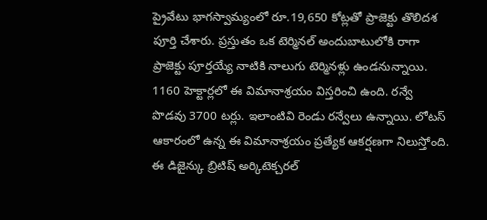ప్రైవేటు భాగస్వామ్యంలో రూ.19,650 కోట్లతో ప్రాజెక్టు తొలిదశ పూర్తి చేశారు. ప్రస్తుతం ఒక టెర్మినల్ అందుబాటులోకి రాగా ప్రాజెక్టు పూర్తయ్యే నాటికి నాలుగు టెర్మినళ్లు ఉండనున్నాయి. 1160 హెక్టార్లలో ఈ విమానాశ్రయం విస్తరించి ఉంది. రన్వే పొడవు 3700 టర్లు. ఇలాంటివి రెండు రన్వేలు ఉన్నాయి. లోటస్ ఆకారంలో ఉన్న ఈ విమానాశ్రయం ప్రత్యేక ఆకర్షణగా నిలుస్తోంది. ఈ డిజైన్కు బ్రిటిష్ అర్కిటెక్చరల్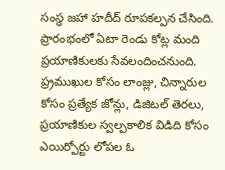సంస్థ జహా హదీద్ రూపకల్పన చేసింది. ప్రారంభంలో ఏటా రెండు కోట్ల మంది ప్రయాణికులకు సేవలందించనుంది. ప్ర్రముఖుల కోసం లాంజ్లు, చిన్నారుల కోసం ప్రత్యేక జోన్లు, డిజిటల్ తెరలు, ప్రయాణికుల స్వల్పకాలిక విడిది కోసం ఎయిర్పోర్టు లోపల ఓ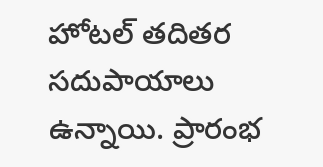హోటల్ తదితర సదుపాయాలు ఉన్నాయి. ప్రారంభ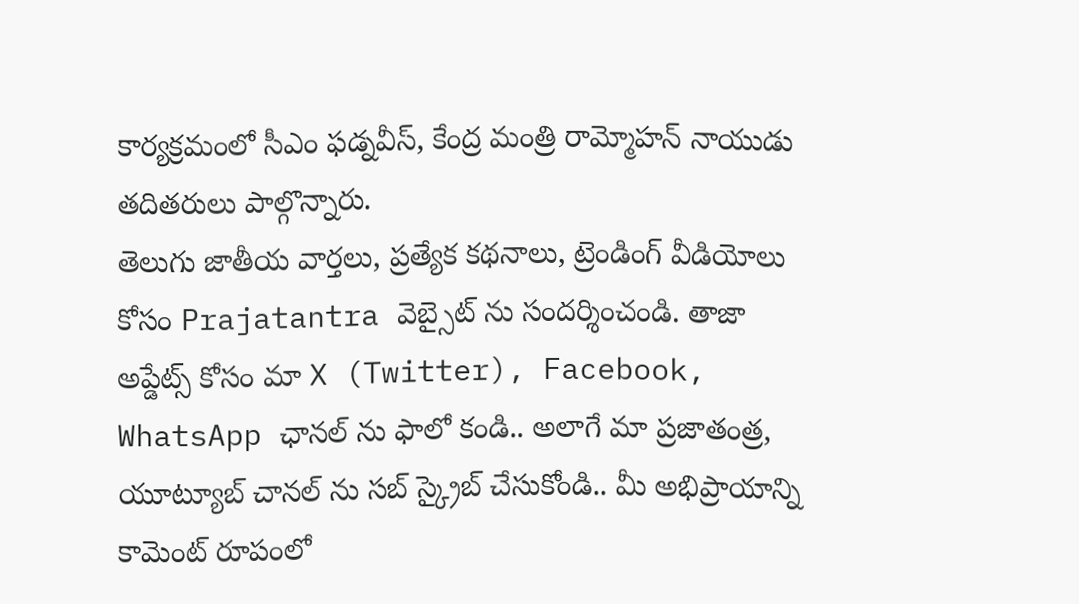కార్యక్రమంలో సీఎం ఫడ్నవీస్, కేంద్ర మంత్రి రామ్మోహన్ నాయుడు తదితరులు పాల్గొన్నారు.
తెలుగు జాతీయ వార్తలు, ప్రత్యేక కథనాలు, ట్రెండింగ్ వీడియోలు కోసం Prajatantra వెబ్సైట్ ను సందర్శించండి. తాజా అప్డేట్స్ కోసం మా X (Twitter), Facebook, WhatsApp ఛానల్ ను ఫాలో కండి.. అలాగే మా ప్రజాతంత్ర, యూట్యూబ్ చానల్ ను సబ్ స్క్రైబ్ చేసుకోండి.. మీ అభిప్రాయాన్ని కామెంట్ రూపంలో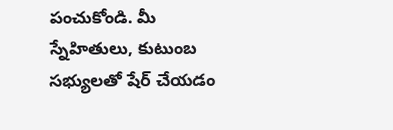పంచుకోండి. మీ స్నేహితులు, కుటుంబ సభ్యులతో షేర్ చేయడం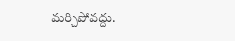మర్చిపోవద్దు.